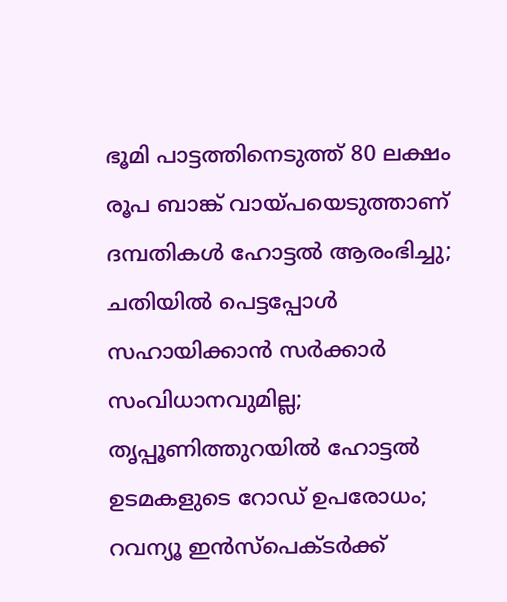ഭൂമി പാട്ടത്തിനെടുത്ത് 80 ലക്ഷം രൂപ ബാങ്ക് വായ്പയെടുത്താണ് ദമ്പതികള്‍ ഹോട്ടല്‍ ആരംഭിച്ചു; ചതിയില്‍ പെട്ടപ്പോള്‍ സഹായിക്കാന്‍ സര്‍ക്കാര്‍ സംവിധാനവുമില്ല; തൃപ്പൂണിത്തുറയില്‍ ഹോട്ടല്‍ ഉടമകളുടെ റോഡ് ഉപരോധം; റവന്യൂ ഇന്‍സ്‌പെക്ടര്‍ക്ക്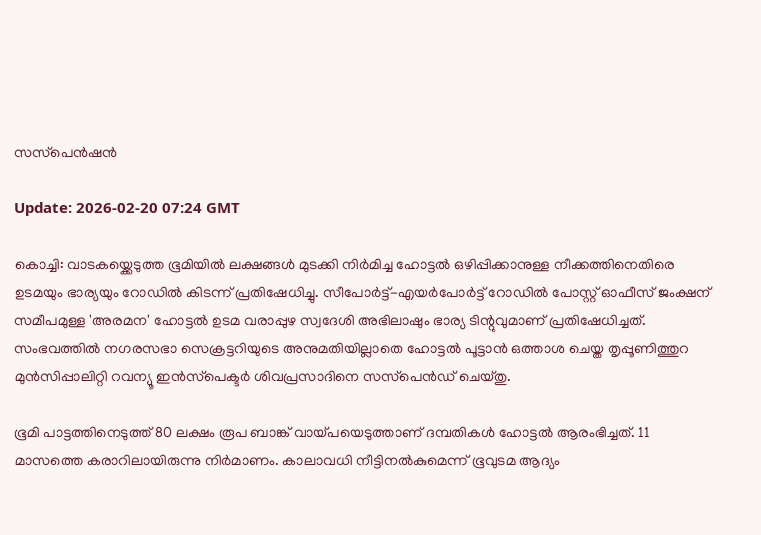സസ്‌പെന്‍ഷന്‍

Update: 2026-02-20 07:24 GMT

കൊച്ചി: വാടകയ്ക്കെടുത്ത ഭൂമിയില്‍ ലക്ഷങ്ങള്‍ മുടക്കി നിര്‍മിച്ച ഹോട്ടല്‍ ഒഴിപ്പിക്കാനുള്ള നീക്കത്തിനെതിരെ ഉടമയും ഭാര്യയും റോഡില്‍ കിടന്ന് പ്രതിഷേധിച്ചു. സീപോര്‍ട്ട്-എയര്‍പോര്‍ട്ട് റോഡില്‍ പോസ്റ്റ് ഓഫീസ് ജംക്ഷന് സമീപമുള്ള 'അരമന' ഹോട്ടല്‍ ഉടമ വരാപ്പുഴ സ്വദേശി അഭിലാഷും ഭാര്യ ടിന്റുവുമാണ് പ്രതിഷേധിച്ചത്. സംഭവത്തില്‍ നഗരസഭാ സെക്രട്ടറിയുടെ അനുമതിയില്ലാതെ ഹോട്ടല്‍ പൂട്ടാന്‍ ഒത്താശ ചെയ്ത തൃപ്പൂണിത്തുറ മുന്‍സിപ്പാലിറ്റി റവന്യൂ ഇന്‍സ്‌പെക്ടര്‍ ശിവപ്രസാദിനെ സസ്‌പെന്‍ഡ് ചെയ്തു.

ഭൂമി പാട്ടത്തിനെടുത്ത് 80 ലക്ഷം രൂപ ബാങ്ക് വായ്പയെടുത്താണ് ദമ്പതികള്‍ ഹോട്ടല്‍ ആരംഭിച്ചത്. 11 മാസത്തെ കരാറിലായിരുന്നു നിര്‍മാണം. കാലാവധി നീട്ടിനല്‍കുമെന്ന് ഭൂവുടമ ആദ്യം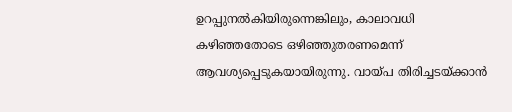ഉറപ്പുനല്‍കിയിരുന്നെങ്കിലും, കാലാവധി കഴിഞ്ഞതോടെ ഒഴിഞ്ഞുതരണമെന്ന് ആവശ്യപ്പെടുകയായിരുന്നു. വായ്പ തിരിച്ചടയ്ക്കാന്‍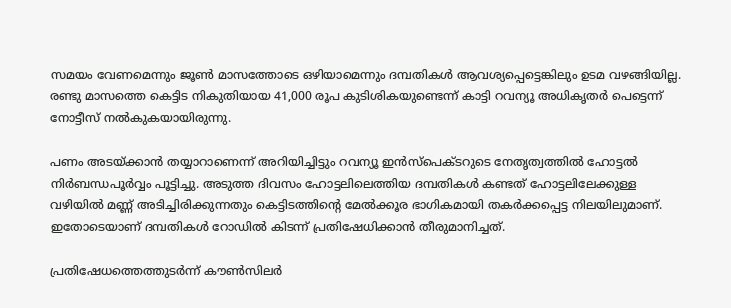സമയം വേണമെന്നും ജൂണ്‍ മാസത്തോടെ ഒഴിയാമെന്നും ദമ്പതികള്‍ ആവശ്യപ്പെട്ടെങ്കിലും ഉടമ വഴങ്ങിയില്ല. രണ്ടു മാസത്തെ കെട്ടിട നികുതിയായ 41,000 രൂപ കുടിശികയുണ്ടെന്ന് കാട്ടി റവന്യൂ അധികൃതര്‍ പെട്ടെന്ന് നോട്ടീസ് നല്‍കുകയായിരുന്നു.

പണം അടയ്ക്കാന്‍ തയ്യാറാണെന്ന് അറിയിച്ചിട്ടും റവന്യൂ ഇന്‍സ്‌പെക്ടറുടെ നേതൃത്വത്തില്‍ ഹോട്ടല്‍ നിര്‍ബന്ധപൂര്‍വ്വം പൂട്ടിച്ചു. അടുത്ത ദിവസം ഹോട്ടലിലെത്തിയ ദമ്പതികള്‍ കണ്ടത് ഹോട്ടലിലേക്കുള്ള വഴിയില്‍ മണ്ണ് അടിച്ചിരിക്കുന്നതും കെട്ടിടത്തിന്റെ മേല്‍ക്കൂര ഭാഗികമായി തകര്‍ക്കപ്പെട്ട നിലയിലുമാണ്. ഇതോടെയാണ് ദമ്പതികള്‍ റോഡില്‍ കിടന്ന് പ്രതിഷേധിക്കാന്‍ തീരുമാനിച്ചത്.

പ്രതിഷേധത്തെത്തുടര്‍ന്ന് കൗണ്‍സിലര്‍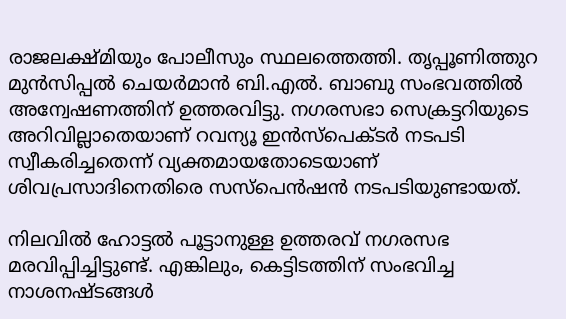രാജലക്ഷ്മിയും പോലീസും സ്ഥലത്തെത്തി. തൃപ്പൂണിത്തുറ മുന്‍സിപ്പല്‍ ചെയര്‍മാന്‍ ബി.എല്‍. ബാബു സംഭവത്തില്‍ അന്വേഷണത്തിന് ഉത്തരവിട്ടു. നഗരസഭാ സെക്രട്ടറിയുടെ അറിവില്ലാതെയാണ് റവന്യൂ ഇന്‍സ്‌പെക്ടര്‍ നടപടി സ്വീകരിച്ചതെന്ന് വ്യക്തമായതോടെയാണ് ശിവപ്രസാദിനെതിരെ സസ്‌പെന്‍ഷന്‍ നടപടിയുണ്ടായത്.

നിലവില്‍ ഹോട്ടല്‍ പൂട്ടാനുള്ള ഉത്തരവ് നഗരസഭ മരവിപ്പിച്ചിട്ടുണ്ട്. എങ്കിലും, കെട്ടിടത്തിന് സംഭവിച്ച നാശനഷ്ടങ്ങള്‍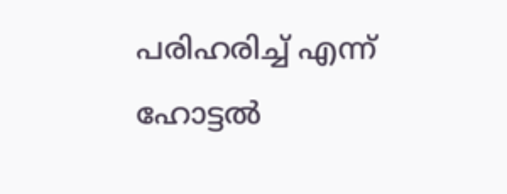പരിഹരിച്ച് എന്ന് ഹോട്ടല്‍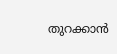തുറക്കാന്‍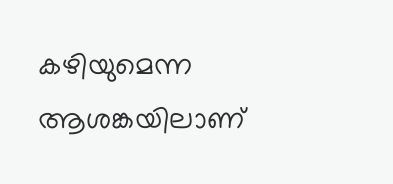കഴിയുമെന്ന ആശങ്കയിലാണ്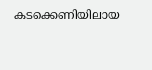കടക്കെണിയിലായ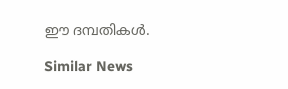ഈ ദമ്പതികള്‍.

Similar News